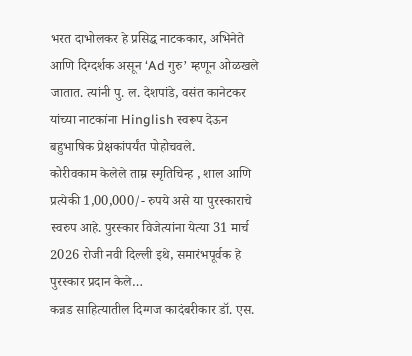भरत दाभोलकर हे प्रसिद्ध नाटककार, अभिनेते आणि दिग्दर्शक असून ‘Ad गुरु’ म्हणून ओळखले जातात. त्यांनी पु. ल. देशपांडे, वसंत कानेटकर यांच्या नाटकांना Hinglish स्वरूप देऊन बहुभाषिक प्रेक्षकांपर्यंत पोहोचवले.
कोरीवकाम केलेले ताम्र स्मृतिचिन्ह , शाल आणि प्रत्येकी 1,00,000/- रुपये असे या पुरस्काराचे स्वरुप आहे. पुरस्कार विजेत्यांना येत्या 31 मार्च 2026 रोजी नवी दिल्ली इथे, समारंभपूर्वक हे पुरस्कार प्रदान केले…
कन्नड साहित्यातील दिग्गज कादंबरीकार डॉ. एस.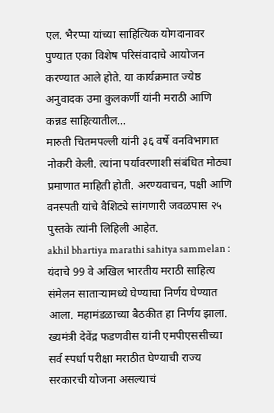एल. भैरप्पा यांच्या साहित्यिक योगदानावर पुण्यात एका विशेष परिसंवादाचे आयोजन करण्यात आले होते. या कार्यक्रमात ज्येष्ठ अनुवादक उमा कुलकर्णी यांनी मराठी आणि कन्नड साहित्यातील…
मारुती चितमपल्ली यांनी ३६ वर्षे वनविभागात नोकरी केली. त्यांना पर्यावरणाशी संबंधित मोठ्या प्रमाणात माहिती होती. अरण्यवाचन, पक्षी आणि वनस्पती यांचे वैशिट्ये सांगणारी जवळपास २५ पुस्तके त्यांनी लिहिली आहेत.
akhil bhartiya marathi sahitya sammelan : यंदाचे 99 वे अखिल भारतीय मराठी साहित्य संमेलन साताऱ्यामध्ये घेण्याचा निर्णय घेण्यात आला. महामंडळाच्या बैठकीत हा निर्णय झाला.
ख्यमंत्री देवेंद्र फडणवीस यांनी एमपीएससीच्या सर्व स्पर्धा परीक्षा मराठीत घेण्याची राज्य सरकारची योजना असल्याचं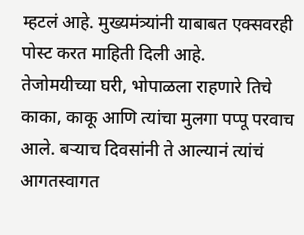म्हटलं आहे. मुख्यमंत्र्यांनी याबाबत एक्सवरही पोस्ट करत माहिती दिली आहे.
तेजोमयीच्या घरी, भोपाळला राहणारे तिचे काका, काकू आणि त्यांचा मुलगा पप्पू परवाच आले. बऱ्याच दिवसांनी ते आल्यानं त्यांचं आगतस्वागत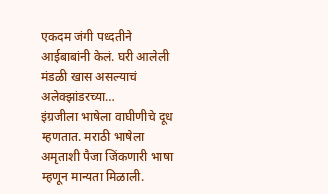एकदम जंगी पध्दतीने आईबाबांनी केलं. घरी आलेली मंडळी खास असल्याचं अलेक्झांडरच्या…
इंग्रजीला भाषेला वाघीणीचे दूध म्हणतात. मराठी भाषेला अमृताशी पैजा जिंकणारी भाषा म्हणून मान्यता मिळाली.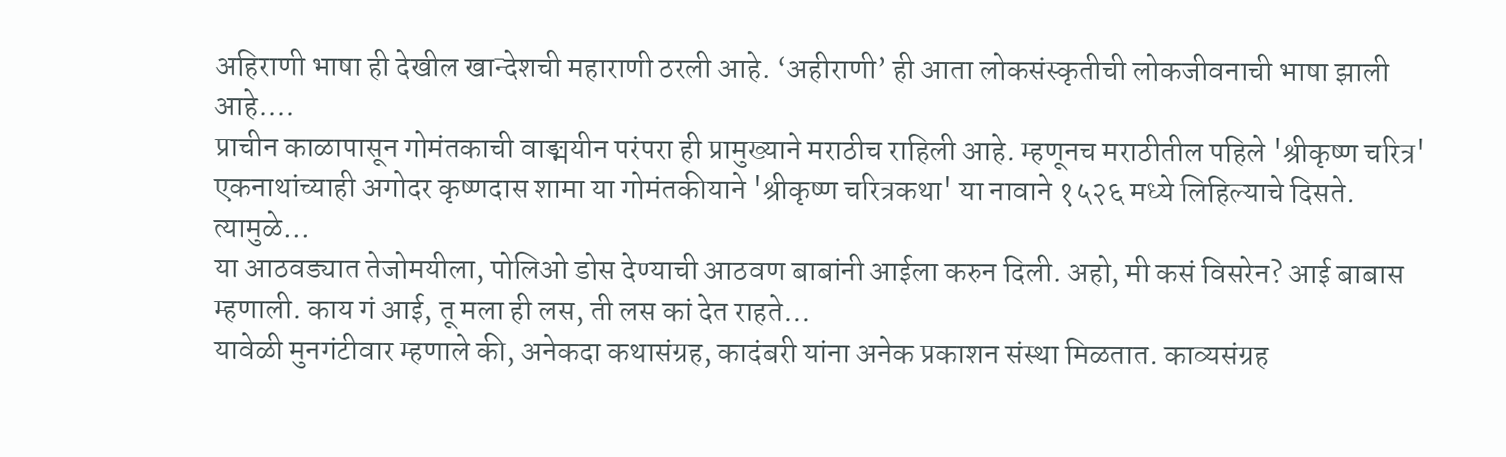अहिराणी भाषा ही देखील खान्देशची महाराणी ठरली आहे. ‘अहीराणी’ ही आता लोकसंस्कृतीची लोकजीवनाची भाषा झाली आहे.…
प्राचीन काळापासून गोमंतकाची वाङ्मयीन परंपरा ही प्रामुख्याने मराठीच राहिली आहे. म्हणूनच मराठीतील पहिले 'श्रीकृष्ण चरित्र' एकनाथांच्याही अगोदर कृष्णदास शामा या गोमंतकीयाने 'श्रीकृष्ण चरित्रकथा' या नावाने १५२६ मध्ये लिहिल्याचे दिसते. त्यामुळे…
या आठवड्यात तेजोमयीला, पोलिओ डोस देण्याची आठवण बाबांनी आईला करुन दिली. अहो, मी कसं विसरेन? आई बाबास म्हणाली. काय गं आई, तू मला ही लस, ती लस कां देत राहते…
यावेळी मुनगंटीवार म्हणाले की, अनेकदा कथासंग्रह, कादंबरी यांना अनेक प्रकाशन संस्था मिळतात. काव्यसंग्रह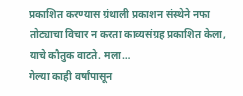प्रकाशित करण्यास ग्रंथाली प्रकाशन संस्थेने नफा तोट्याचा विचार न करता काव्यसंग्रह प्रकाशित केला, याचे कौतुक वाटते. मला…
गेल्या काही वर्षांपासून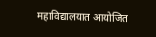महाविद्यालयात आयोजित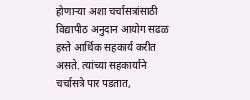होणाऱ्या अशा चर्चासत्रांसाठी विद्यापीठ अनुदान आयोग सढळ हस्ते आर्थिक सहकार्य करीत असते. त्यांच्या सहकार्याने चर्चासत्रे पार पडतात,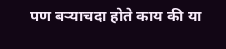पण बऱ्याचदा होते काय की या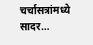चर्चासत्रांमध्ये सादर…